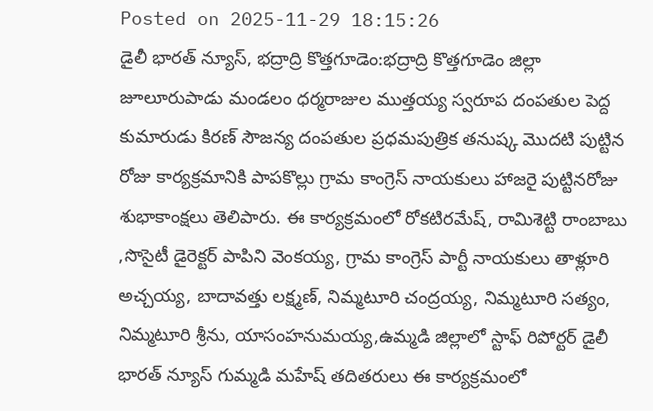Posted on 2025-11-29 18:15:26
డైలీ భారత్ న్యూస్, భద్రాద్రి కొత్తగూడెం:భద్రాద్రి కొత్తగూడెం జిల్లా జూలూరుపాడు మండలం ధర్మరాజుల ముత్తయ్య స్వరూప దంపతుల పెద్ద కుమారుడు కిరణ్ సౌజన్య దంపతుల ప్రధమపుత్రిక తనుష్క మొదటి పుట్టిన రోజు కార్యక్రమానికి పాపకొల్లు గ్రామ కాంగ్రెస్ నాయకులు హాజరై పుట్టినరోజు శుభాకాంక్షలు తెలిపారు. ఈ కార్యక్రమంలో రోకటిరమేష్, రామిశెట్టి రాంబాబు ,సొసైటీ డైరెక్టర్ పాపిని వెంకయ్య, గ్రామ కాంగ్రెస్ పార్టీ నాయకులు తాళ్లూరి అచ్చయ్య, బాదావత్తు లక్ష్మణ్, నిమ్మటూరి చంద్రయ్య, నిమ్మటూరి సత్యం, నిమ్మటూరి శ్రీను, యాసంహనుమయ్య,ఉమ్మడి జిల్లాలో స్టాఫ్ రిపోర్టర్ డైలీ భారత్ న్యూస్ గుమ్మడి మహేష్ తదితరులు ఈ కార్యక్రమంలో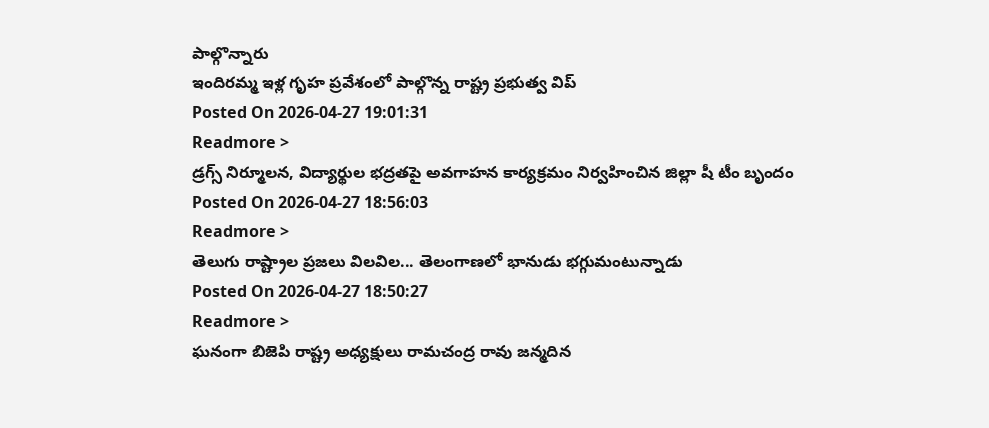పాల్గొన్నారు
ఇందిరమ్మ ఇళ్ల గృహ ప్రవేశంలో పాల్గొన్న రాష్ట్ర ప్రభుత్వ విప్
Posted On 2026-04-27 19:01:31
Readmore >
డ్రగ్స్ నిర్మూలన, విద్యార్థుల భద్రతపై అవగాహన కార్యక్రమం నిర్వహించిన జిల్లా షీ టీం బృందం
Posted On 2026-04-27 18:56:03
Readmore >
తెలుగు రాష్ట్రాల ప్రజలు విలవిల... తెలంగాణలో భానుడు భగ్గుమంటున్నాడు
Posted On 2026-04-27 18:50:27
Readmore >
ఘనంగా బిజెపి రాష్ట్ర అధ్యక్షులు రామచంద్ర రావు జన్మదిన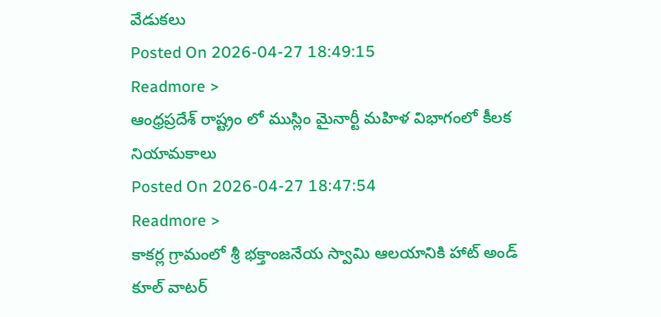వేడుకలు
Posted On 2026-04-27 18:49:15
Readmore >
ఆంధ్రప్రదేశ్ రాష్ట్రం లో ముస్లిం మైనార్టీ మహిళ విభాగంలో కీలక నియామకాలు
Posted On 2026-04-27 18:47:54
Readmore >
కాకర్ల గ్రామంలో శ్రీ భక్తాంజనేయ స్వామి ఆలయానికి హాట్ అండ్ కూల్ వాటర్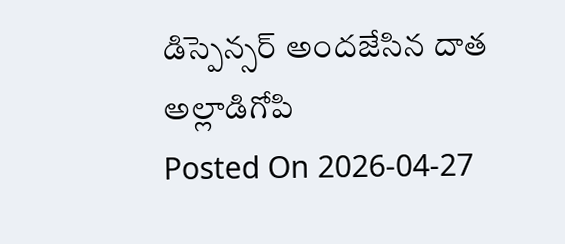డిస్పెన్సర్ అందజేసిన దాత అల్లాడిగోపి
Posted On 2026-04-27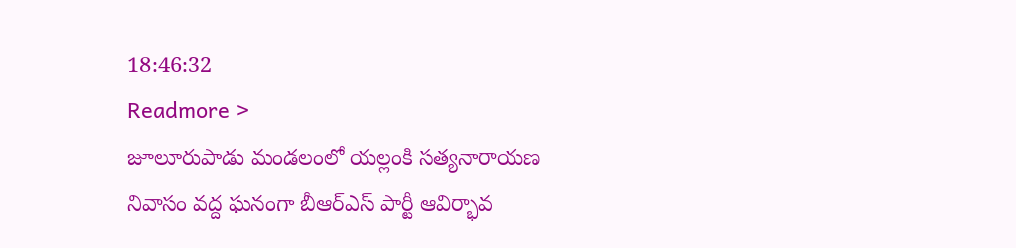18:46:32
Readmore >
జూలూరుపాడు మండలంలో యల్లంకి సత్యనారాయణ నివాసం వద్ద ఘనంగా బీఆర్ఎస్ పార్టీ ఆవిర్భావ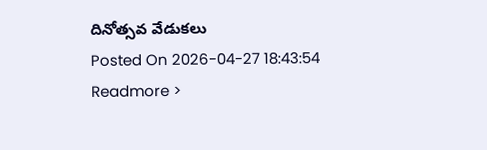దినోత్సవ వేడుకలు
Posted On 2026-04-27 18:43:54
Readmore >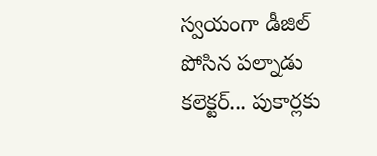స్వయంగా డీజిల్ పోసిన పల్నాడు కలెక్టర్... పుకార్లకు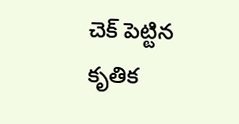చెక్ పెట్టిన కృతిక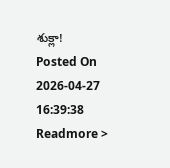శుక్లా!
Posted On 2026-04-27 16:39:38
Readmore >